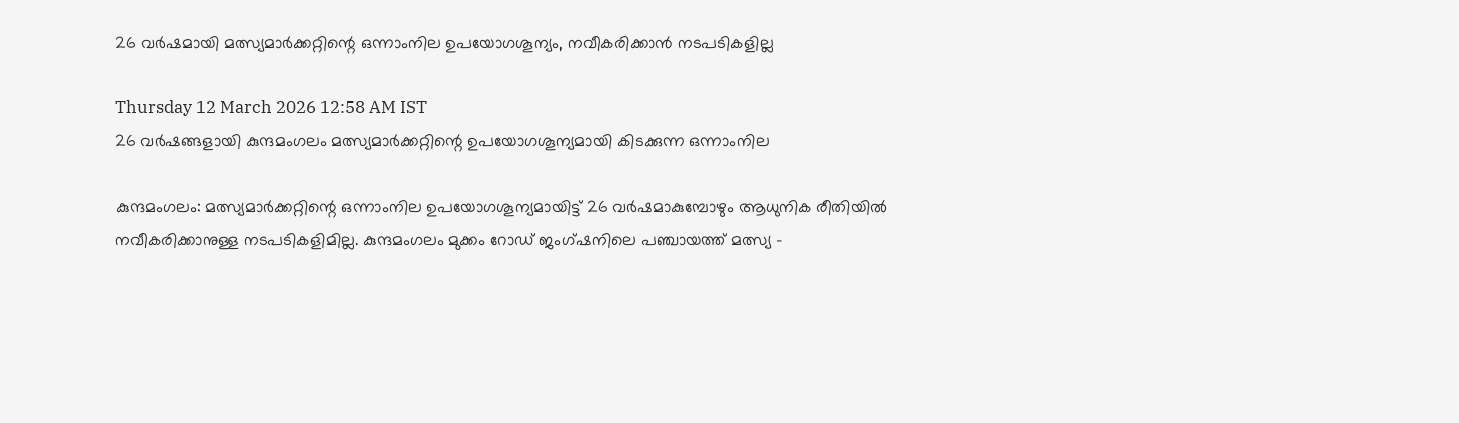26 വർഷമായി മത്സ്യമാർക്കറ്റിന്റെ ഒന്നാംനില ഉപയോഗശൂന്യം, നവീകരിക്കാൻ നടപടികളില്ല

Thursday 12 March 2026 12:58 AM IST
26 വർഷങ്ങളായി കുന്ദമംഗലം മത്സ്യമാർക്കറ്റിന്റെ ഉപയോഗശൂന്യമായി കിടക്കുന്ന ഒന്നാംനില

കുന്ദമംഗലം: മത്സ്യമാർക്കറ്റിന്റെ ഒന്നാംനില ഉപയോഗശൂന്യമായിട്ട് 26 വ‌ർഷമാകുമ്പോഴും ആധുനിക രീതിയിൽ നവീകരിക്കാനുള്ള നടപടികളിമില്ല. കുന്ദമംഗലം മുക്കം റോഡ് ജംഗ്ഷനിലെ പഞ്ചായത്ത് മത്സ്യ -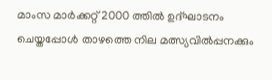മാംസ മാർക്കറ്റ് 2000 ത്തിൽ ഉദ്ഘാടനം ചെയ്തപ്പോൾ താഴത്തെ നില മത്സ്യവിൽപ്പനക്കും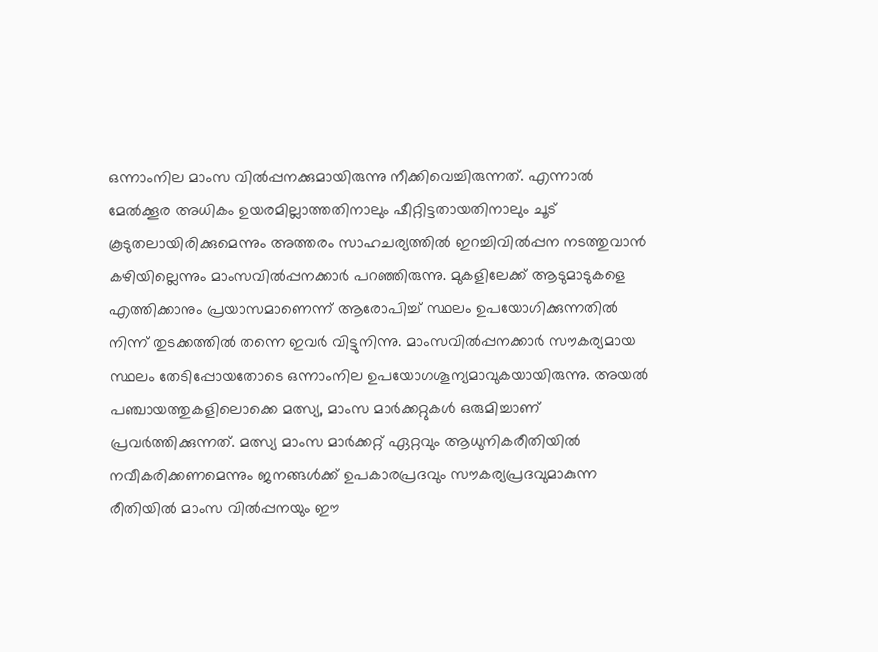ഒന്നാംനില മാംസ വിൽപ്പനക്കുമായിരുന്നു നീക്കിവെച്ചിരുന്നത്. എന്നാൽ മേൽക്കൂര അധികം ഉയരമില്ലാത്തതിനാലും ഷീറ്റിട്ടതായതിനാലും ചൂട് കൂടുതലായിരിക്കുമെന്നും അത്തരം സാഹചര്യത്തിൽ ഇറച്ചിവിൽപ്പന നടത്തുവാൻ കഴിയില്ലെന്നും മാംസവിൽപ്പനക്കാർ പറഞ്ഞിരുന്നു. മുകളിലേക്ക് ആടുമാടുകളെ എത്തിക്കാനും പ്രയാസമാണെന്ന് ആരോപിച്ച് സ്ഥലം ഉപയോഗിക്കുന്നതിൽ നിന്ന് തുടക്കത്തിൽ തന്നെ ഇവർ വിട്ടുനിന്നു. മാംസവിൽപ്പനക്കാർ സൗകര്യമായ സ്ഥലം തേടിപ്പോയതോടെ ഒന്നാംനില ഉപയോഗശൂന്യമാവുകയായിരുന്നു. അയൽ പഞ്ചായത്തുകളിലൊക്കെ മത്സ്യ, മാംസ മാർക്കറ്റുകൾ ഒരുമിച്ചാണ് പ്രവർത്തിക്കുന്നത്. മത്സ്യ മാംസ മാർക്കറ്റ് ഏറ്റവും ആധുനികരീതിയിൽ നവീകരിക്കണമെന്നും ജനങ്ങൾക്ക് ഉപകാരപ്രദവും സൗകര്യപ്രദവുമാകുന്ന രീതിയിൽ മാംസ വിൽപ്പനയും ഈ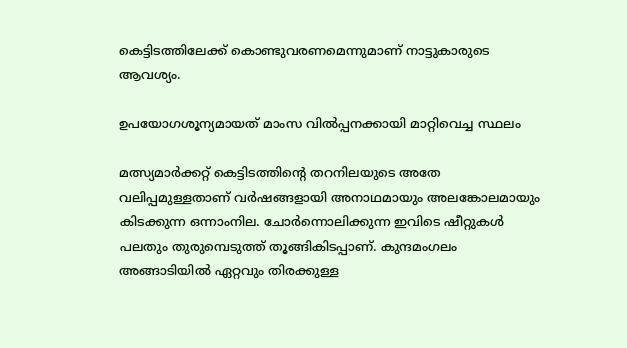കെട്ടിടത്തിലേക്ക് കൊണ്ടുവരണമെന്നുമാണ് നാട്ടുകാരുടെ ആവശ്യം.

ഉപയോഗശൂന്യമായത് മാംസ വിൽപ്പനക്കായി മാറ്റിവെച്ച സ്ഥലം

മത്സ്യമാർക്കറ്റ് കെട്ടിടത്തിന്റെ തറനിലയുടെ അതേ വലിപ്പമുള്ളതാണ് വർഷങ്ങളായി അനാഥമായും അലങ്കോലമായും കിടക്കുന്ന ഒന്നാംനില. ചോർന്നൊലിക്കുന്ന ഇവിടെ ഷീറ്റുകൾ പലതും തുരുമ്പെടുത്ത് തൂങ്ങികിടപ്പാണ്. കുന്ദമംഗലം അങ്ങാടിയിൽ ഏറ്റവും തിരക്കുള്ള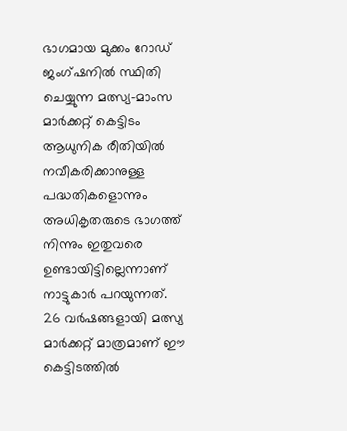ഭാഗമായ മുക്കം റോഡ് ജംഗ്ഷനിൽ സ്ഥിതി ചെയ്യുന്ന മത്സ്യ-മാംസ മാർക്കറ്റ് കെട്ടിടം ആധുനിക രീതിയിൽ നവീകരിക്കാനുള്ള പദ്ധതികളൊന്നും അധികൃതരുടെ ഭാഗത്ത് നിന്നും ഇതുവരെ ഉണ്ടായിട്ടില്ലെന്നാണ് നാട്ടുകാർ പറയുന്നത്. 26 വർഷങ്ങളായി മത്സ്യ മാർക്കറ്റ് മാത്രമാണ് ഈ കെട്ടിടത്തിൽ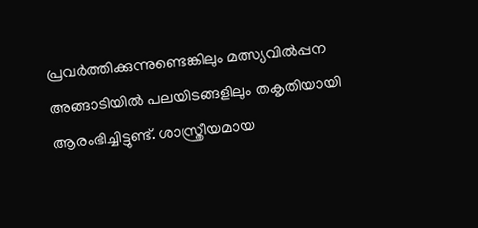പ്രവർത്തിക്കുന്നുണ്ടെങ്കിലും മത്സ്യവിൽപ്പന അങ്ങാടിയിൽ പലയിടങ്ങളിലും തകൃതിയായി ആരംഭിച്ചിട്ടുണ്ട്. ശാസ്ത്രീയമായ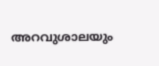അറവുശാലയും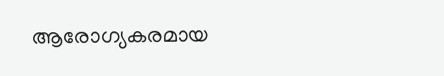ആരോഗ്യകരമായ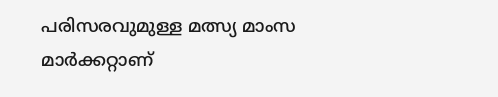പരിസരവുമുള്ള മത്സ്യ മാംസ മാർക്കറ്റാണ്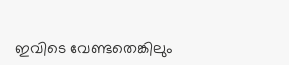ഇവിടെ വേണ്ടതെങ്കിലും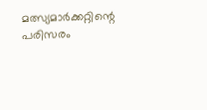മത്സ്യമാർ‌ക്കറ്റിന്റെ പരിസരം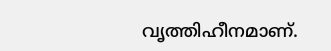വൃത്തിഹീനമാണ്.